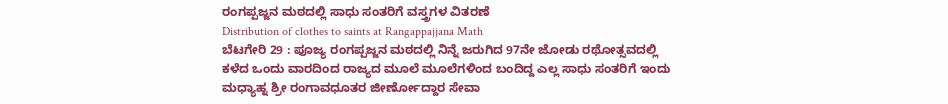ರಂಗಪ್ಪಜ್ಜನ ಮಠದಲ್ಲಿ ಸಾಧು ಸಂತರಿಗೆ ವಸ್ತ್ರಗಳ ವಿತರಣೆ
Distribution of clothes to saints at Rangappajjana Math
ಬೆಟಗೇರಿ 29 : ಪೂಜ್ಯ ರಂಗಪ್ಪಜ್ಜನ ಮಠದಲ್ಲಿ ನಿನ್ನೆ ಜರುಗಿದ 97ನೇ ಜೋಡು ರಥೋತ್ಸವದಲ್ಲಿ ಕಳೆದ ಒಂದು ವಾರದಿಂದ ರಾಜ್ಯದ ಮೂಲೆ ಮೂಲೆಗಳಿಂದ ಬಂದಿದ್ದ ಎಲ್ಲ ಸಾಧು ಸಂತರಿಗೆ ಇಂದು ಮಧ್ಯಾಹ್ನ ಶ್ರೀ ರಂಗಾವಧೂತರ ಜೀರ್ಣೋದ್ದಾರ ಸೇವಾ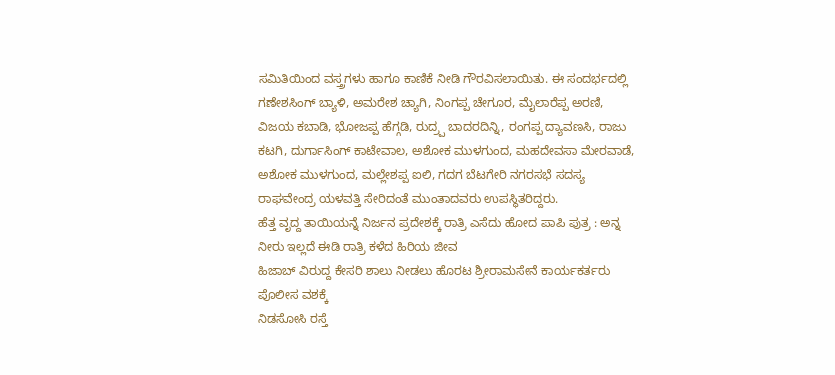ಸಮಿತಿಯಿಂದ ವಸ್ತ್ರಗಳು ಹಾಗೂ ಕಾಣಿಕೆ ನೀಡಿ ಗೌರವಿಸಲಾಯಿತು. ಈ ಸಂದರ್ಭದಲ್ಲಿ ಗಣೇಶಸಿಂಗ್ ಬ್ಯಾಳಿ, ಅಮರೇಶ ಚ್ಯಾಗಿ, ನಿಂಗಪ್ಪ ಚೇಗೂರ, ಮೈಲಾರೆಪ್ಪ ಅರಣಿ, ವಿಜಯ ಕಬಾಡಿ, ಭೋಜಪ್ಪ ಹೆಗ್ಗಡಿ, ರುದ್ರ್ಪ ಬಾದರದಿನ್ನಿ, ರಂಗಪ್ಪ ದ್ಯಾವಣಸಿ, ರಾಜು ಕಟಗಿ, ದುರ್ಗಾಸಿಂಗ್ ಕಾಟೇವಾಲ, ಅಶೋಕ ಮುಳಗುಂದ, ಮಹದೇವಸಾ ಮೇರವಾಡೆ, ಅಶೋಕ ಮುಳಗುಂದ, ಮಲ್ಲೇಶಪ್ಪ ಐಲಿ, ಗದಗ ಬೆಟಗೇರಿ ನಗರಸಭೆ ಸದಸ್ಯ ರಾಘವೇಂದ್ರ ಯಳವತ್ತಿ ಸೇರಿದಂತೆ ಮುಂತಾದವರು ಉಪಸ್ಥಿತರಿದ್ದರು.
ಹೆತ್ತ ವೃದ್ದ ತಾಯಿಯನ್ನೆ ನಿರ್ಜನ ಪ್ರದೇಶಕ್ಕೆ ರಾತ್ರಿ ಎಸೆದು ಹೋದ ಪಾಪಿ ಪುತ್ರ : ಅನ್ನ ನೀರು ಇಲ್ಲದೆ ಈಡಿ ರಾತ್ರಿ ಕಳೆದ ಹಿರಿಯ ಜೀವ
ಹಿಜಾಬ್ ವಿರುದ್ದ ಕೇಸರಿ ಶಾಲು ನೀಡಲು ಹೊರಟ ಶ್ರೀರಾಮಸೇನೆ ಕಾರ್ಯಕರ್ತರು ಪೊಲೀಸ ವಶಕ್ಕೆ
ನಿಡಸೋಸಿ ರಸ್ತೆ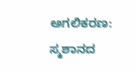ಅಗಲಿಕರಣ: ಸ್ಮಶಾನದ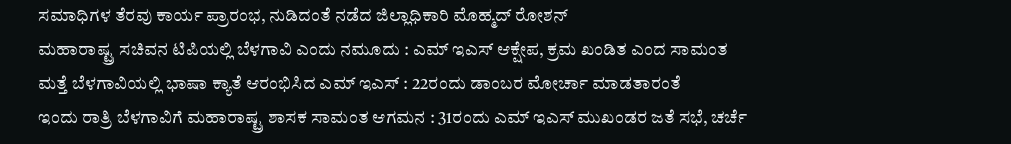ಸಮಾಧಿಗಳ ತೆರವು ಕಾರ್ಯ ಪ್ರಾರಂಭ, ನುಡಿದಂತೆ ನಡೆದ ಜಿಲ್ಲಾಧಿಕಾರಿ ಮೊಹ್ಮದ್ ರೋಶನ್
ಮಹಾರಾಷ್ಟ್ರ ಸಚಿವನ ಟಿಪಿಯಲ್ಲಿ ಬೆಳಗಾವಿ ಎಂದು ನಮೂದು : ಎಮ್ ಇಎಸ್ ಆಕ್ಷೇಪ, ಕ್ರಮ ಖಂಡಿತ ಎಂದ ಸಾಮಂತ
ಮತ್ತೆ ಬೆಳಗಾವಿಯಲ್ಲಿ ಭಾಷಾ ಕ್ಯಾತೆ ಆರಂಭಿಸಿದ ಎಮ್ ಇಎಸ್ : 22ರಂದು ಡಾಂಬರ ಮೋರ್ಚಾ ಮಾಡತಾರಂತೆ
ಇಂದು ರಾತ್ರಿ ಬೆಳಗಾವಿಗೆ ಮಹಾರಾಷ್ಟ್ರ ಶಾಸಕ ಸಾಮಂತ ಆಗಮನ : 31ರಂದು ಎಮ್ ಇಎಸ್ ಮುಖಂಡರ ಜತೆ ಸಭೆ, ಚರ್ಚೆ